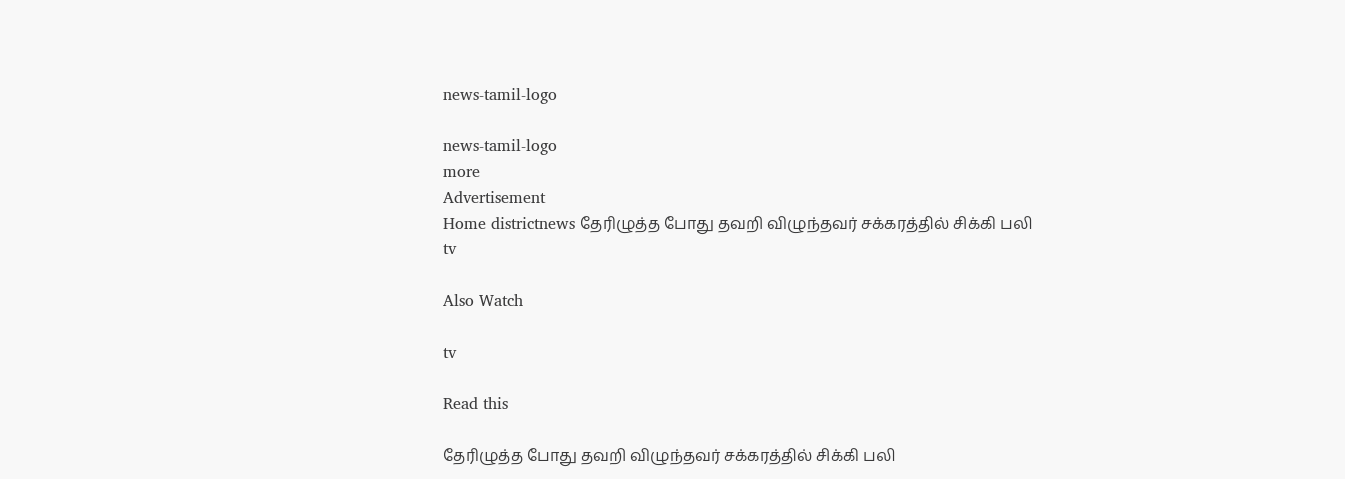news-tamil-logo

news-tamil-logo
more
Advertisement
Home districtnews தேரிழுத்த போது தவறி விழுந்தவர் சக்கரத்தில் சிக்கி பலி
tv

Also Watch

tv

Read this

தேரிழுத்த போது தவறி விழுந்தவர் சக்கரத்தில் சிக்கி பலி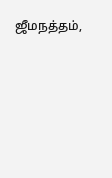ஜீமநத்தம்,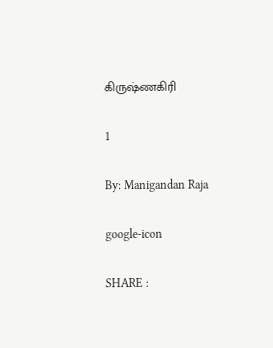கிருஷ்ணகிரி

1

By: Manigandan Raja

google-icon

SHARE :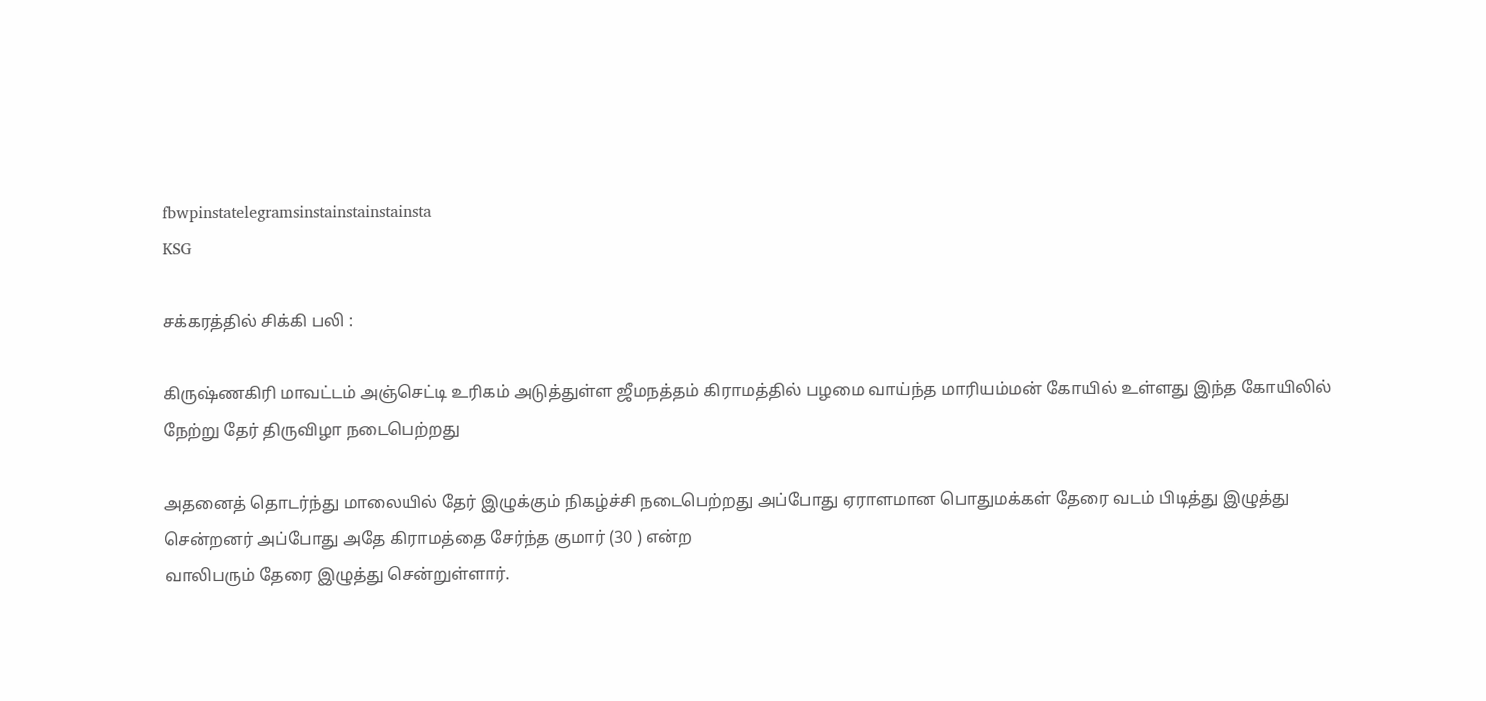fbwpinstatelegramsinstainstainstainsta
KSG

சக்கரத்தில் சிக்கி பலி :

கிருஷ்ணகிரி மாவட்டம் அஞ்செட்டி உரிகம் அடுத்துள்ள ஜீமநத்தம் கிராமத்தில் பழமை வாய்ந்த மாரியம்மன் கோயில் உள்ளது இந்த கோயிலில் நேற்று தேர் திருவிழா நடைபெற்றது

அதனைத் தொடர்ந்து மாலையில் தேர் இழுக்கும் நிகழ்ச்சி நடைபெற்றது அப்போது ஏராளமான பொதுமக்கள் தேரை வடம் பிடித்து இழுத்து சென்றனர் அப்போது அதே கிராமத்தை சேர்ந்த குமார் (30 ) என்ற
வாலிபரும் தேரை இழுத்து சென்றுள்ளார்.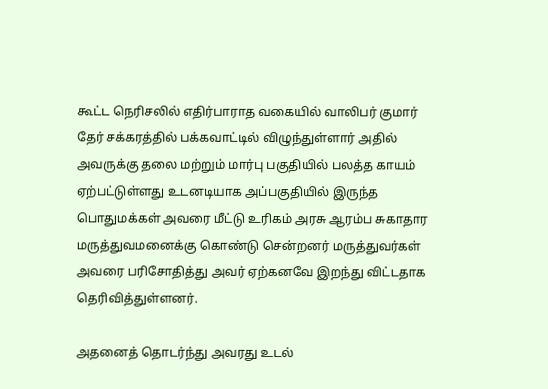கூட்ட நெரிசலில் எதிர்பாராத வகையில் வாலிபர் குமார் தேர் சக்கரத்தில் பக்கவாட்டில் விழுந்துள்ளார் அதில் அவருக்கு தலை மற்றும் மார்பு பகுதியில் பலத்த காயம் ஏற்பட்டுள்ளது உடனடியாக அப்பகுதியில் இருந்த பொதுமக்கள் அவரை மீட்டு உரிகம் அரசு ஆரம்ப சுகாதார மருத்துவமனைக்கு கொண்டு சென்றனர் மருத்துவர்கள் அவரை பரிசோதித்து அவர் ஏற்கனவே இறந்து விட்டதாக தெரிவித்துள்ளனர்.

அதனைத் தொடர்ந்து அவரது உடல்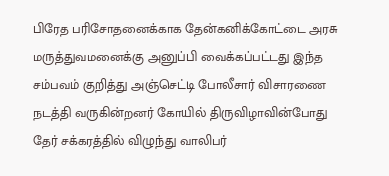பிரேத பரிசோதனைக்காக தேன்கனிக்கோட்டை அரசு மருத்துவமனைக்கு அனுப்பி வைக்கப்பட்டது இந்த சம்பவம் குறித்து அஞ்செட்டி போலீசார் விசாரணை நடத்தி வருகின்றனர் கோயில் திருவிழாவின்போது தேர் சக்கரத்தில் விழுந்து வாலிபர்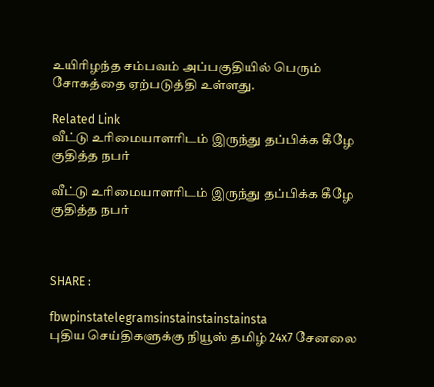உயிரிழந்த சம்பவம் அப்பகுதியில் பெரும் சோகத்தை ஏற்படுத்தி உள்ளது.

Related Link
வீட்டு உரிமையாளரிடம் இருந்து தப்பிக்க கீழே குதித்த நபர்

வீட்டு உரிமையாளரிடம் இருந்து தப்பிக்க கீழே குதித்த நபர்



SHARE :

fbwpinstatelegramsinstainstainstainsta
புதிய செய்திகளுக்கு நியூஸ் தமிழ் 24x7 சேனலை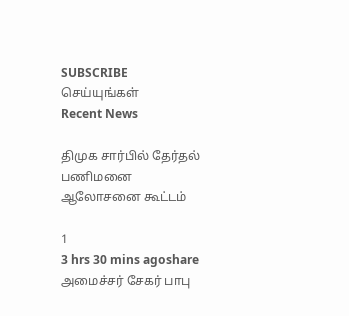SUBSCRIBE செய்யுங்கள்
Recent News

திமுக சார்பில் தேர்தல் பணிமனை ஆலோசனை கூட்டம்

1
3 hrs 30 mins agoshare
அமைச்சர் சேகர் பாபு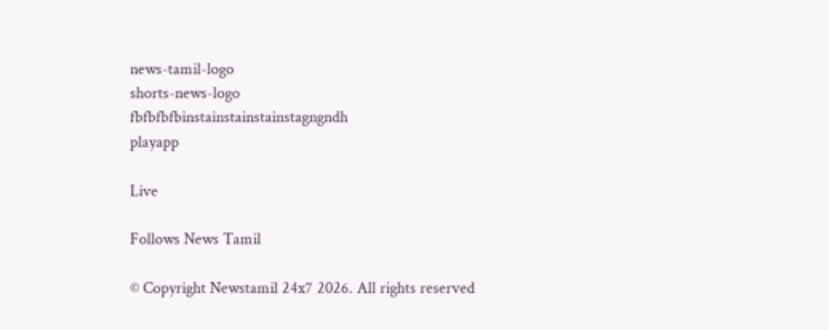news-tamil-logo
shorts-news-logo
fbfbfbfbinstainstainstainstagngndh
playapp

Live

Follows News Tamil

© Copyright Newstamil 24x7 2026. All rights reserved